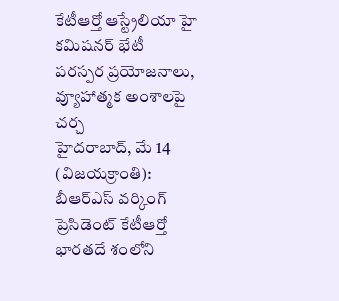కేటీఆర్తో ఆస్ట్రేలియా హై కమిషనర్ భేటీ
పరస్పర ప్రయోజనాలు, వ్యూహాత్మక అంశాలపై చర్చ
హైదరాబాద్, మే 14 (విజయక్రాంతి): బీఆర్ఎస్ వర్కింగ్ ప్రెసిడెంట్ కేటీఆర్తో భారతదే శంలోని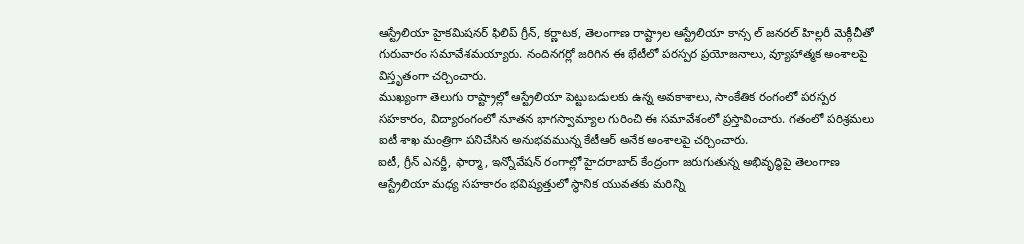ఆస్ట్రేలియా హైకమిషనర్ ఫిలిప్ గ్రీన్, కర్ణాటక, తెలంగాణ రాష్ట్రాల ఆస్ట్రేలియా కాన్స ల్ జనరల్ హిల్లరీ మెక్గీచీతో గురువారం సమావేశమయ్యారు. నందినగర్లో జరిగిన ఈ భేటీలో పరస్పర ప్రయోజనాలు, వ్యూహాత్మక అంశాలపై విస్తృతంగా చర్చించారు.
ముఖ్యంగా తెలుగు రాష్ట్రాల్లో ఆస్ట్రేలియా పెట్టుబడులకు ఉన్న అవకాశాలు, సాంకేతిక రంగంలో పరస్పర సహకారం, విద్యారంగంలో నూతన భాగస్వామ్యాల గురించి ఈ సమావేశంలో ప్రస్తావించారు. గతంలో పరిశ్రమలు ఐటీ శాఖ మంత్రిగా పనిచేసిన అనుభవమున్న కేటీఆర్ అనేక అంశాలపై చర్చించారు.
ఐటీ, గ్రీన్ ఎనర్జీ, ఫార్మా, ఇన్నోవేషన్ రంగాల్లో హైదరాబాద్ కేంద్రంగా జరుగుతున్న అభివృద్ధిపై తెలంగాణ ఆస్ట్రేలియా మధ్య సహకారం భవిష్యత్తులో స్థానిక యువతకు మరిన్ని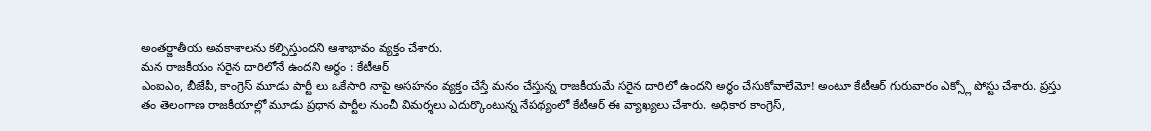అంతర్జాతీయ అవకాశాలను కల్పిస్తుందని ఆశాభావం వ్యక్తం చేశారు.
మన రాజకీయం సరైన దారిలోనే ఉందని అర్థం : కేటీఆర్
ఎంఐఎం, బీజేపీ, కాంగ్రెస్ మూడు పార్టీ లు ఒకేసారి నాపై అసహనం వ్యక్తం చేస్తే మనం చేస్తున్న రాజకీయమే సరైన దారిలో ఉందని అర్థం చేసుకోవాలేమో! అంటూ కేటీఆర్ గురువారం ఎక్స్లో పోస్టు చేశారు. ప్రస్తు తం తెలంగాణ రాజకీయాల్లో మూడు ప్రధాన పార్టీల నుంచీ విమర్శలు ఎదుర్కొంటున్న నేపథ్యంలో కేటీఆర్ ఈ వ్యాఖ్యలు చేశారు. అధికార కాంగ్రెస్,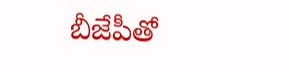బీజేపీతో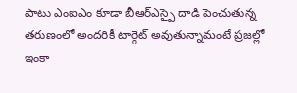పాటు ఎంఐఎం కూడా బీఆర్ఎస్పై దాడి పెంచుతున్న తరుణంలో అందరికీ టార్గెట్ అవుతున్నామంటే ప్రజల్లో ఇంకా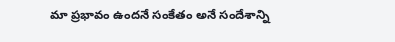మా ప్రభావం ఉందనే సంకేతం అనే సందేశాన్ని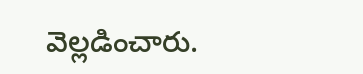వెల్లడించారు.